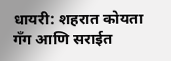धायरी: शहरात कोयता गँग आणि सराईत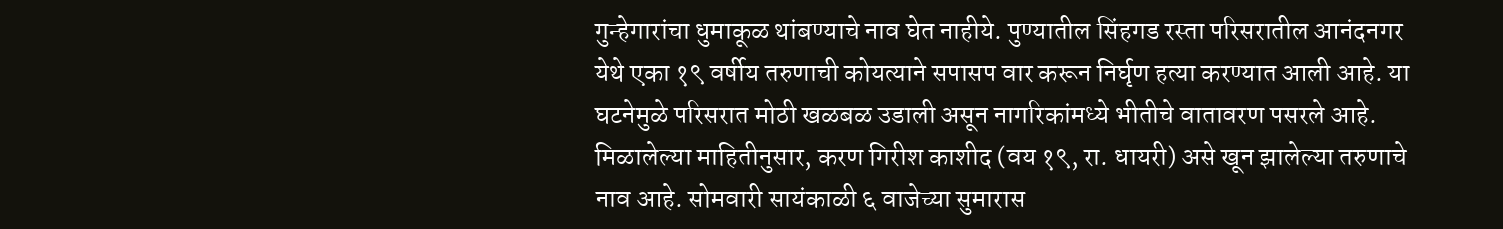गुन्हेगारांचा धुमाकूळ थांबण्याचे नाव घेत नाहीये. पुण्यातील सिंहगड रस्ता परिसरातील आनंदनगर येथे एका १९ वर्षीय तरुणाची कोयत्याने सपासप वार करून निर्घृण हत्या करण्यात आली आहे. या घटनेमुळे परिसरात मोठी खळबळ उडाली असून नागरिकांमध्ये भीतीचे वातावरण पसरले आहे.
मिळालेल्या माहितीनुसार, करण गिरीश काशीद (वय १९, रा. धायरी) असे खून झालेल्या तरुणाचे नाव आहे. सोमवारी सायंकाळी ६ वाजेच्या सुमारास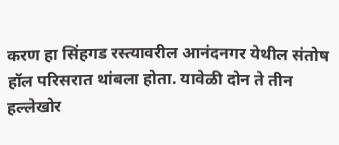करण हा सिंहगड रस्त्यावरील आनंदनगर येथील संतोष हॉल परिसरात थांबला होता. यावेळी दोन ते तीन हल्लेखोर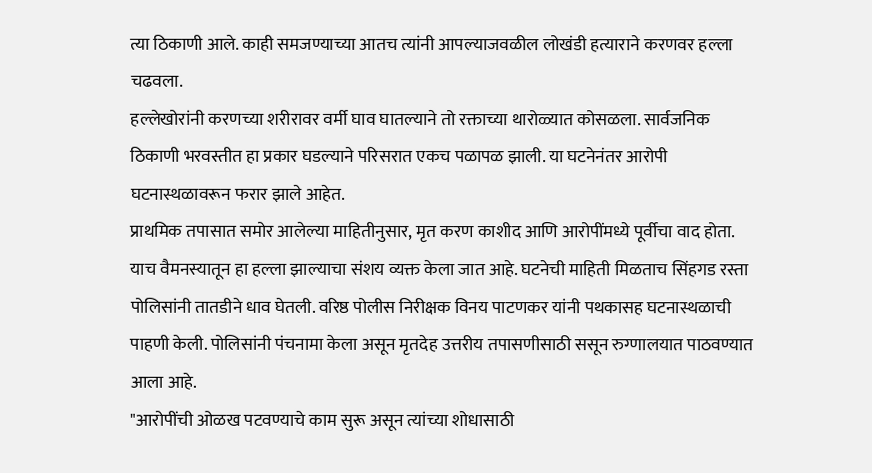त्या ठिकाणी आले. काही समजण्याच्या आतच त्यांनी आपल्याजवळील लोखंडी हत्याराने करणवर हल्ला चढवला.
हल्लेखोरांनी करणच्या शरीरावर वर्मी घाव घातल्याने तो रक्ताच्या थारोळ्यात कोसळला. सार्वजनिक ठिकाणी भरवस्तीत हा प्रकार घडल्याने परिसरात एकच पळापळ झाली. या घटनेनंतर आरोपी घटनास्थळावरून फरार झाले आहेत.
प्राथमिक तपासात समोर आलेल्या माहितीनुसार, मृत करण काशीद आणि आरोपींमध्ये पूर्वीचा वाद होता. याच वैमनस्यातून हा हल्ला झाल्याचा संशय व्यक्त केला जात आहे. घटनेची माहिती मिळताच सिंहगड रस्ता पोलिसांनी तातडीने धाव घेतली. वरिष्ठ पोलीस निरीक्षक विनय पाटणकर यांनी पथकासह घटनास्थळाची पाहणी केली. पोलिसांनी पंचनामा केला असून मृतदेह उत्तरीय तपासणीसाठी ससून रुग्णालयात पाठवण्यात आला आहे.
"आरोपींची ओळख पटवण्याचे काम सुरू असून त्यांच्या शोधासाठी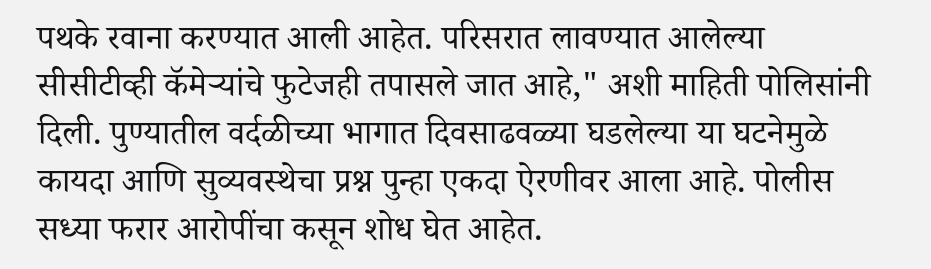पथके रवाना करण्यात आली आहेत. परिसरात लावण्यात आलेल्या सीसीटीव्ही कॅमेऱ्यांचे फुटेजही तपासले जात आहे," अशी माहिती पोलिसांनी दिली. पुण्यातील वर्दळीच्या भागात दिवसाढवळ्या घडलेल्या या घटनेमुळे कायदा आणि सुव्यवस्थेचा प्रश्न पुन्हा एकदा ऐरणीवर आला आहे. पोलीस सध्या फरार आरोपींचा कसून शोध घेत आहेत.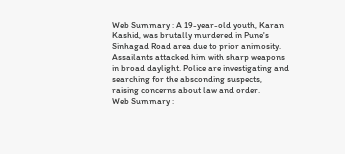Web Summary : A 19-year-old youth, Karan Kashid, was brutally murdered in Pune's Sinhagad Road area due to prior animosity. Assailants attacked him with sharp weapons in broad daylight. Police are investigating and searching for the absconding suspects, raising concerns about law and order.
Web Summary :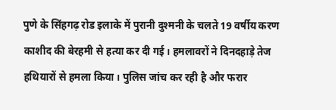पुणे के सिंहगढ़ रोड इलाके में पुरानी दुश्मनी के चलते 19 वर्षीय करण काशीद की बेरहमी से हत्या कर दी गई। हमलावरों ने दिनदहाड़े तेज हथियारों से हमला किया। पुलिस जांच कर रही है और फरार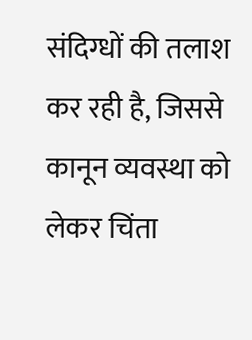संदिग्धों की तलाश कर रही है, जिससे कानून व्यवस्था को लेकर चिंता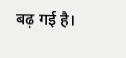बढ़ गई है।